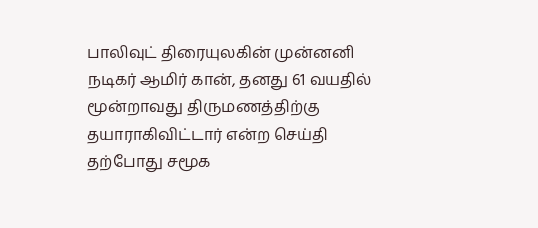பாலிவுட் திரையுலகின் முன்னனி நடிகர் ஆமிர் கான், தனது 61 வயதில் மூன்றாவது திருமணத்திற்கு தயாராகிவிட்டார் என்ற செய்தி தற்போது சமூக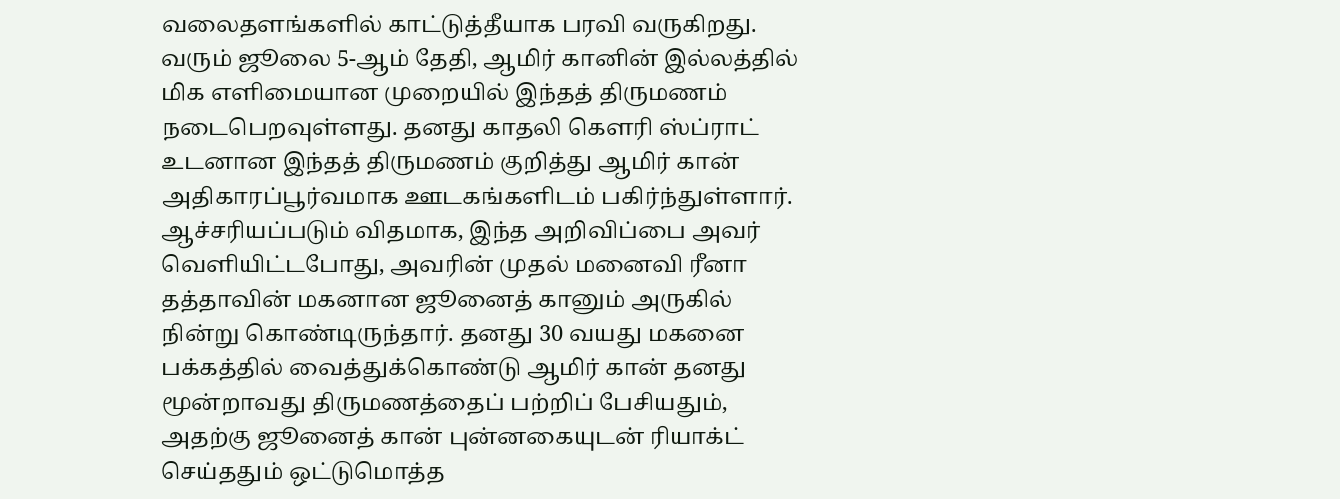வலைதளங்களில் காட்டுத்தீயாக பரவி வருகிறது. வரும் ஜூலை 5-ஆம் தேதி, ஆமிர் கானின் இல்லத்தில் மிக எளிமையான முறையில் இந்தத் திருமணம் நடைபெறவுள்ளது. தனது காதலி கௌரி ஸ்ப்ராட் உடனான இந்தத் திருமணம் குறித்து ஆமிர் கான் அதிகாரப்பூர்வமாக ஊடகங்களிடம் பகிர்ந்துள்ளார். ஆச்சரியப்படும் விதமாக, இந்த அறிவிப்பை அவர் வெளியிட்டபோது, அவரின் முதல் மனைவி ரீனா தத்தாவின் மகனான ஜூனைத் கானும் அருகில் நின்று கொண்டிருந்தார். தனது 30 வயது மகனை பக்கத்தில் வைத்துக்கொண்டு ஆமிர் கான் தனது மூன்றாவது திருமணத்தைப் பற்றிப் பேசியதும், அதற்கு ஜூனைத் கான் புன்னகையுடன் ரியாக்ட் செய்ததும் ஒட்டுமொத்த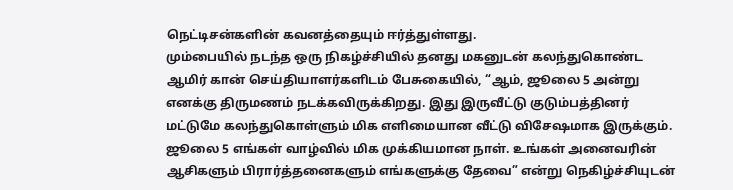நெட்டிசன்களின் கவனத்தையும் ஈர்த்துள்ளது.
மும்பையில் நடந்த ஒரு நிகழ்ச்சியில் தனது மகனுடன் கலந்துகொண்ட ஆமிர் கான் செய்தியாளர்களிடம் பேசுகையில், “ஆம், ஜூலை 5 அன்று எனக்கு திருமணம் நடக்கவிருக்கிறது. இது இருவீட்டு குடும்பத்தினர் மட்டுமே கலந்துகொள்ளும் மிக எளிமையான வீட்டு விசேஷமாக இருக்கும். ஜூலை 5 எங்கள் வாழ்வில் மிக முக்கியமான நாள். உங்கள் அனைவரின் ஆசிகளும் பிரார்த்தனைகளும் எங்களுக்கு தேவை” என்று நெகிழ்ச்சியுடன்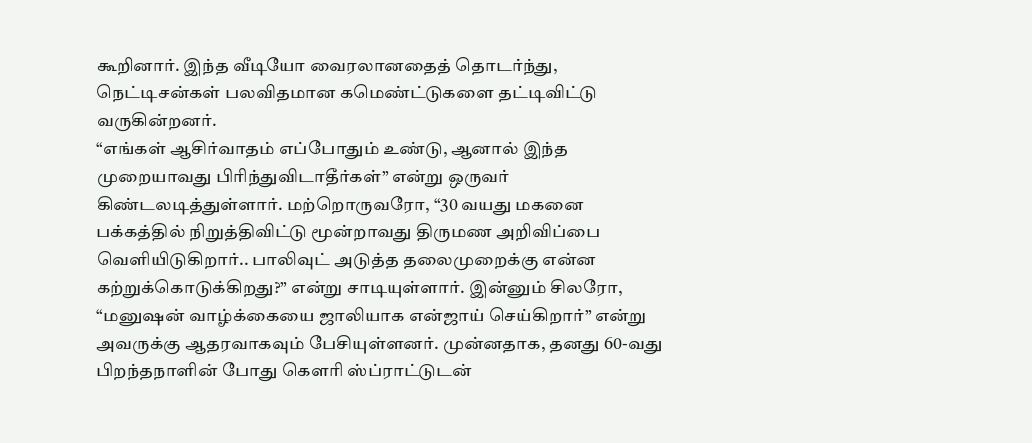கூறினார். இந்த வீடியோ வைரலானதைத் தொடர்ந்து, நெட்டிசன்கள் பலவிதமான கமெண்ட்டுகளை தட்டிவிட்டு வருகின்றனர்.
“எங்கள் ஆசிர்வாதம் எப்போதும் உண்டு, ஆனால் இந்த முறையாவது பிரிந்துவிடாதீர்கள்” என்று ஒருவர் கிண்டலடித்துள்ளார். மற்றொருவரோ, “30 வயது மகனை பக்கத்தில் நிறுத்திவிட்டு மூன்றாவது திருமண அறிவிப்பை வெளியிடுகிறார்.. பாலிவுட் அடுத்த தலைமுறைக்கு என்ன கற்றுக்கொடுக்கிறது?” என்று சாடியுள்ளார். இன்னும் சிலரோ, “மனுஷன் வாழ்க்கையை ஜாலியாக என்ஜாய் செய்கிறார்” என்று அவருக்கு ஆதரவாகவும் பேசியுள்ளனர். முன்னதாக, தனது 60-வது பிறந்தநாளின் போது கௌரி ஸ்ப்ராட்டுடன்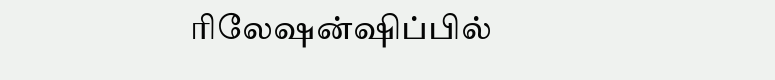ரிலேஷன்ஷிப்பில்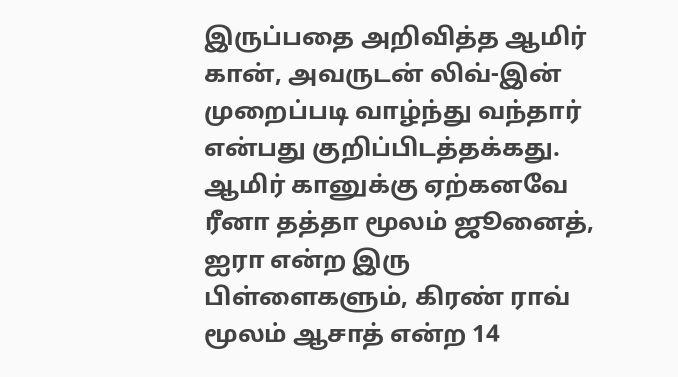இருப்பதை அறிவித்த ஆமிர் கான், அவருடன் லிவ்-இன் முறைப்படி வாழ்ந்து வந்தார் என்பது குறிப்பிடத்தக்கது. ஆமிர் கானுக்கு ஏற்கனவே ரீனா தத்தா மூலம் ஜூனைத், ஐரா என்ற இரு பிள்ளைகளும், கிரண் ராவ் மூலம் ஆசாத் என்ற 14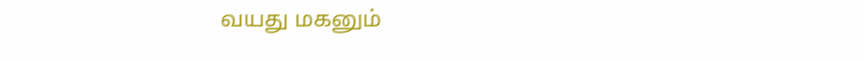வயது மகனும்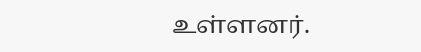உள்ளனர்.